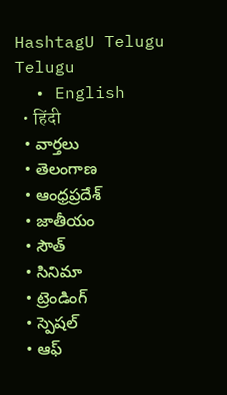HashtagU Telugu
Telugu
  • English
  • हिंदी
  • వార్తలు
  • తెలంగాణ
  • ఆంధ్రప్రదేశ్
  • జాతీయం
  • సౌత్
  • సినిమా
  • ట్రెండింగ్
  • స్పెషల్
  • ఆఫ్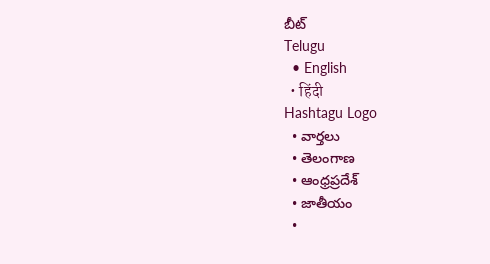బీట్
Telugu
  • English
  • हिंदी
Hashtagu Logo
  • వార్తలు
  • తెలంగాణ
  • ఆంధ్రప్రదేశ్
  • జాతీయం
  •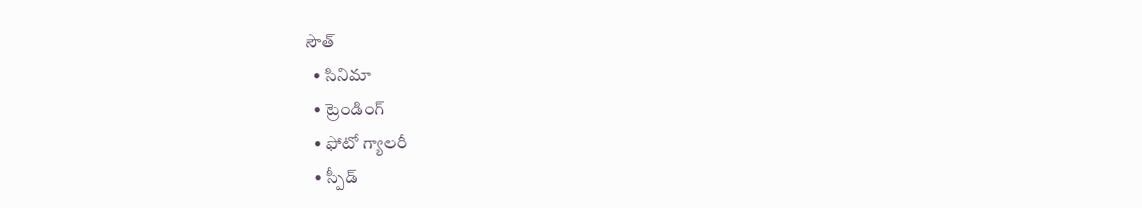సౌత్
  • సినిమా
  • ట్రెండింగ్
  • ఫోటో గ్యాలరీ
  • స్పీడ్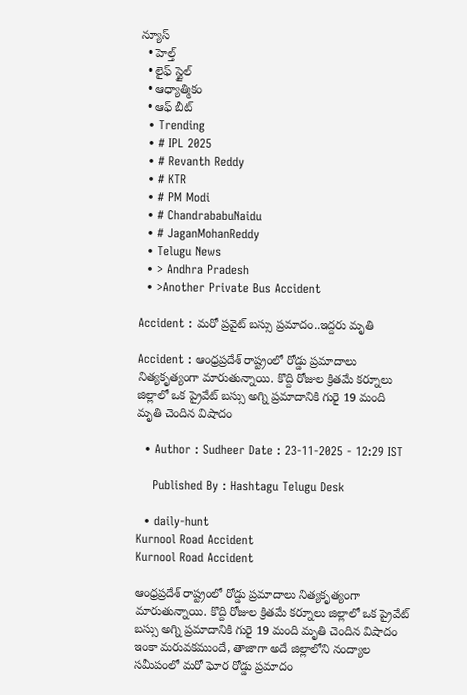న్యూస్
  • హెల్త్
  • లైఫ్ స్టైల్
  • ఆధ్యాత్మికం
  • ఆఫ్ బీట్
  • Trending
  • # IPL 2025
  • # Revanth Reddy
  • # KTR
  • # PM Modi
  • # ChandrababuNaidu
  • # JaganMohanReddy
  • Telugu News
  • > Andhra Pradesh
  • >Another Private Bus Accident

Accident : మరో ప్రవైట్ బస్సు ప్రమాదం..ఇద్దరు మృతి

Accident : ఆంధ్రప్రదేశ్ రాష్ట్రంలో రోడ్డు ప్రమాదాలు నిత్యకృత్యంగా మారుతున్నాయి. కొద్ది రోజుల క్రితమే కర్నూలు జిల్లాలో ఒక ప్రైవేట్ బస్సు అగ్ని ప్రమాదానికి గురై 19 మంది మృతి చెందిన విషాదం

  • Author : Sudheer Date : 23-11-2025 - 12:29 IST

    Published By : Hashtagu Telugu Desk

  • daily-hunt
Kurnool Road Accident
Kurnool Road Accident

ఆంధ్రప్రదేశ్ రాష్ట్రంలో రోడ్డు ప్రమాదాలు నిత్యకృత్యంగా మారుతున్నాయి. కొద్ది రోజుల క్రితమే కర్నూలు జిల్లాలో ఒక ప్రైవేట్ బస్సు అగ్ని ప్రమాదానికి గురై 19 మంది మృతి చెందిన విషాదం ఇంకా మరువకముందే, తాజాగా అదే జిల్లాలోని నంద్యాల సమీపంలో మరో ఘోర రోడ్డు ప్రమాదం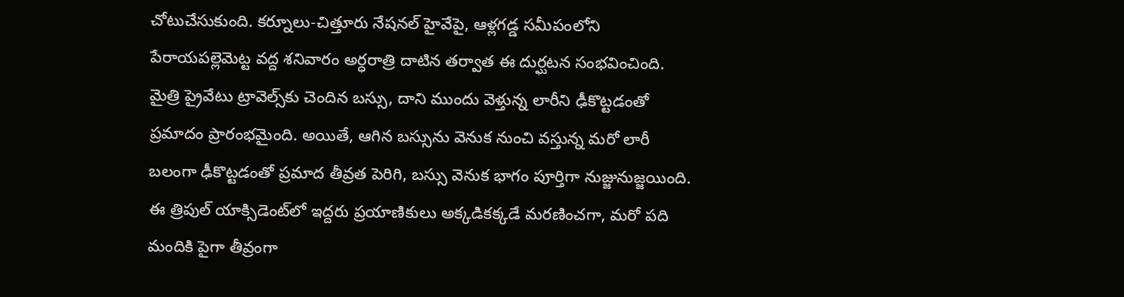చోటుచేసుకుంది. కర్నూలు-చిత్తూరు నేషనల్ హైవేపై, ఆళ్లగడ్డ సమీపంలోని పేరాయపల్లెమెట్ట వద్ద శనివారం అర్ధరాత్రి దాటిన తర్వాత ఈ దుర్ఘటన సంభవించింది. మైత్రి ప్రైవేటు ట్రావెల్స్‌కు చెందిన బస్సు, దాని ముందు వెళ్తున్న లారీని ఢీకొట్టడంతో ప్రమాదం ప్రారంభమైంది. అయితే, ఆగిన బస్సును వెనుక నుంచి వస్తున్న మరో లారీ బలంగా ఢీకొట్టడంతో ప్రమాద తీవ్రత పెరిగి, బస్సు వెనుక భాగం పూర్తిగా నుజ్జునుజ్జయింది. ఈ త్రిపుల్ యాక్సిడెంట్‌లో ఇద్దరు ప్రయాణికులు అక్కడికక్కడే మరణించగా, మరో పది మందికి పైగా తీవ్రంగా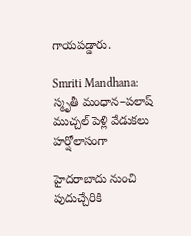గాయపడ్డారు.

Smriti Mandhana: స్మృతీ మంధాన–పలాష్ ముచ్చల్ పెళ్లి వేడుకలు హర్షోలాసంగా

హైదరాబాదు నుంచి పుదుచ్చేరికి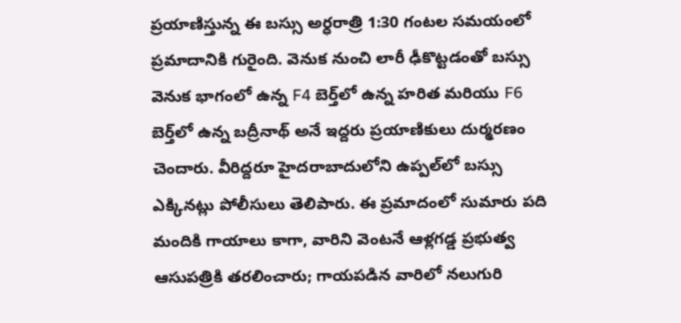ప్రయాణిస్తున్న ఈ బస్సు అర్ధరాత్రి 1:30 గంటల సమయంలో ప్రమాదానికి గురైంది. వెనుక నుంచి లారీ ఢీకొట్టడంతో బస్సు వెనుక భాగంలో ఉన్న F4 బెర్త్‌లో ఉన్న హరిత మరియు F6 బెర్త్‌లో ఉన్న బద్రీనాథ్ అనే ఇద్దరు ప్రయాణికులు దుర్మరణం చెందారు. వీరిద్దరూ హైదరాబాదులోని ఉప్పల్‌లో బస్సు ఎక్కినట్లు పోలీసులు తెలిపారు. ఈ ప్రమాదంలో సుమారు పది మందికి గాయాలు కాగా, వారిని వెంటనే ఆళ్లగడ్డ ప్రభుత్వ ఆసుపత్రికి తరలించారు; గాయపడిన వారిలో నలుగురి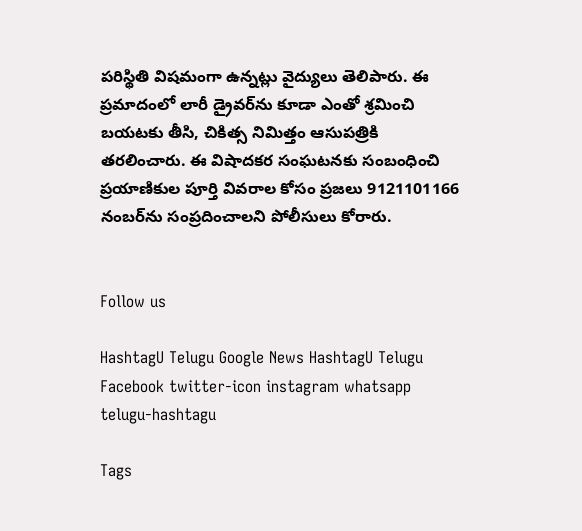పరిస్థితి విషమంగా ఉన్నట్లు వైద్యులు తెలిపారు. ఈ ప్రమాదంలో లారీ డ్రైవర్‌ను కూడా ఎంతో శ్రమించి బయటకు తీసి, చికిత్స నిమిత్తం ఆసుపత్రికి తరలించారు. ఈ విషాదకర సంఘటనకు సంబంధించి ప్రయాణికుల పూర్తి వివరాల కోసం ప్రజలు 9121101166 నంబర్‌ను సంప్రదించాలని పోలీసులు కోరారు.


Follow us

HashtagU Telugu Google News HashtagU Telugu Facebook twitter-icon instagram whatsapp telugu-hashtagu

Tags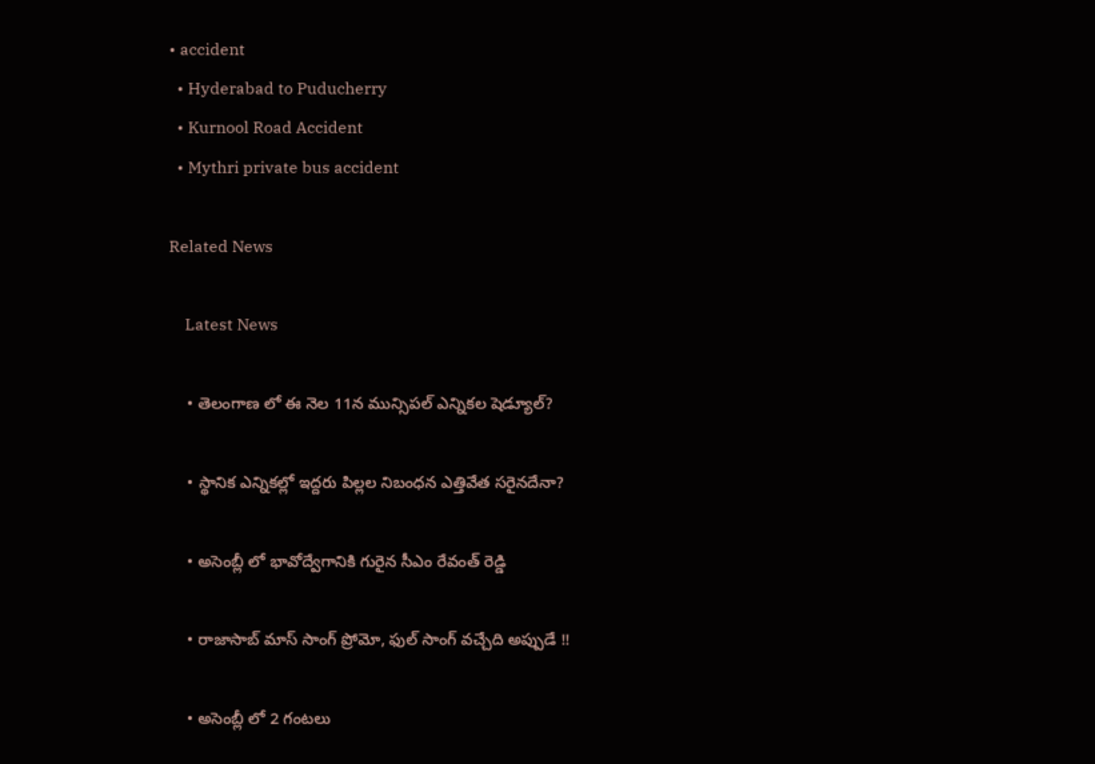• accident
  • Hyderabad to Puducherry
  • Kurnool Road Accident
  • Mythri private bus accident

Related News

    Latest News

    • తెలంగాణ లో ఈ నెల 11న మున్సిపల్ ఎన్నికల షెడ్యూల్?

    • స్థానిక ఎన్నికల్లో ఇద్దరు పిల్లల నిబంధన ఎత్తివేత సరైనదేనా?

    • అసెంబ్లీ లో భావోద్వేగానికి గురైన సీఎం రేవంత్ రెడ్డి

    • రాజాసాబ్ మాస్ సాంగ్ ప్రోమో, ఫుల్ సాంగ్ వచ్చేది అప్పుడే !!

    • అసెంబ్లీ లో 2 గంటలు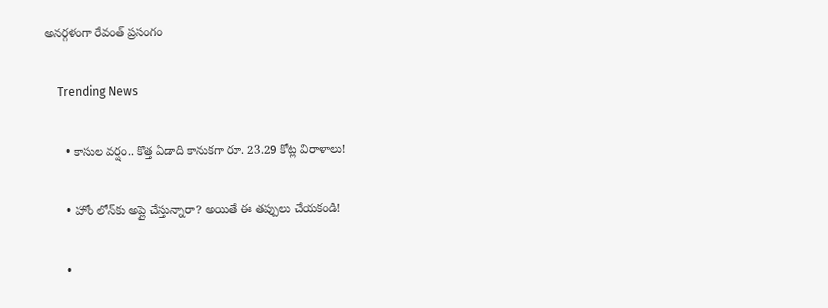అనర్గళంగా రేవంత్ ప్రసంగం

    Trending News

      • కాసుల వర్షం.. కొత్త ఏడాది కానుకగా రూ. 23.29 కోట్ల విరాళాలు!

      • హోం లోన్‌కు అప్లై చేస్తున్నారా? అయితే ఈ త‌ప్పులు చేయ‌కండి!

      •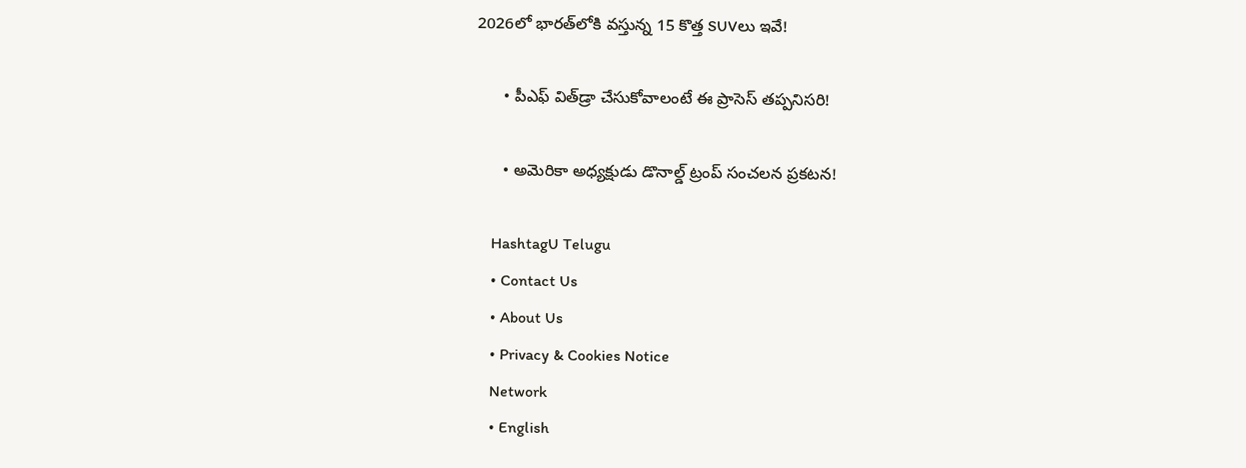2026లో భారత్‌లోకి వస్తున్న 15 కొత్త SUVలు ఇవే!

      • పీఎఫ్ విత్‌డ్రా చేసుకోవాలంటే ఈ ప్రాసెస్ త‌ప్ప‌నిస‌రి!

      • అమెరికా అధ్యక్షుడు డొనాల్డ్ ట్రంప్ సంచలన ప్రకటన!

    HashtagU Telugu
    • Contact Us
    • About Us
    • Privacy & Cookies Notice
    Network
    • English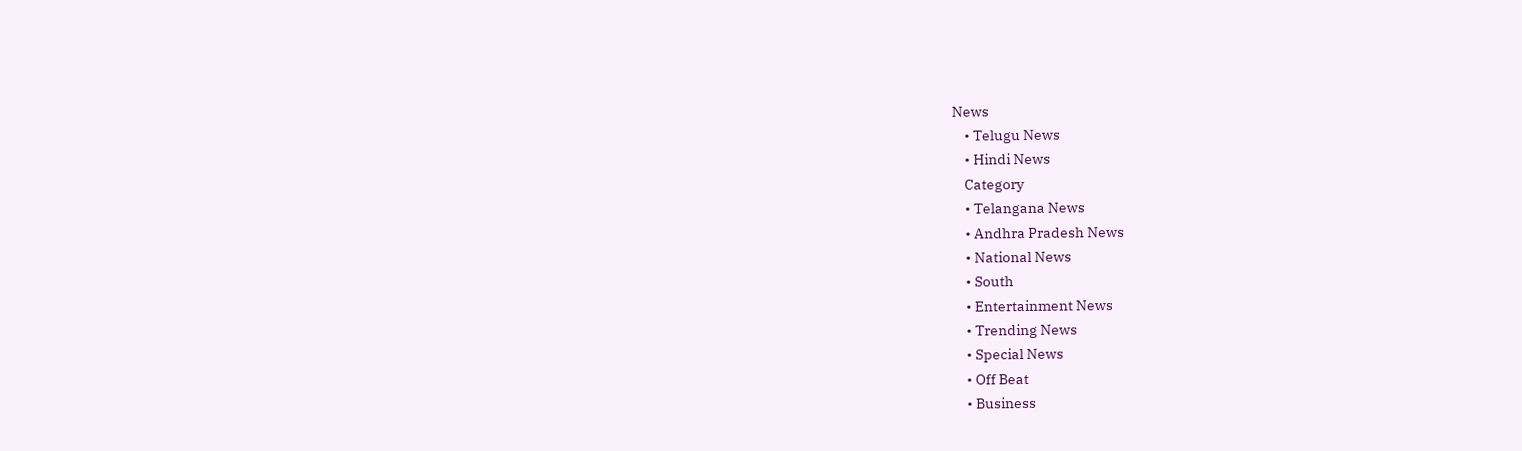News
    • Telugu News
    • Hindi News
    Category
    • Telangana News
    • Andhra Pradesh News
    • National News
    • South
    • Entertainment News
    • Trending News
    • Special News
    • Off Beat
    • Business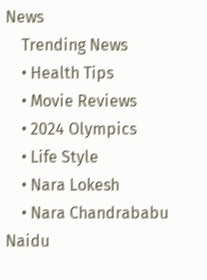News
    Trending News
    • Health Tips
    • Movie Reviews
    • 2024 Olympics
    • Life Style
    • Nara Lokesh
    • Nara Chandrababu Naidu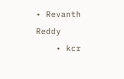• Revanth Reddy
    • kcr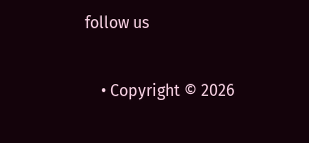follow us

    • Copyright © 2026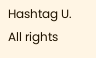Hashtag U. All rights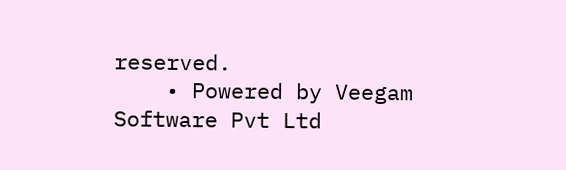reserved.
    • Powered by Veegam Software Pvt Ltd